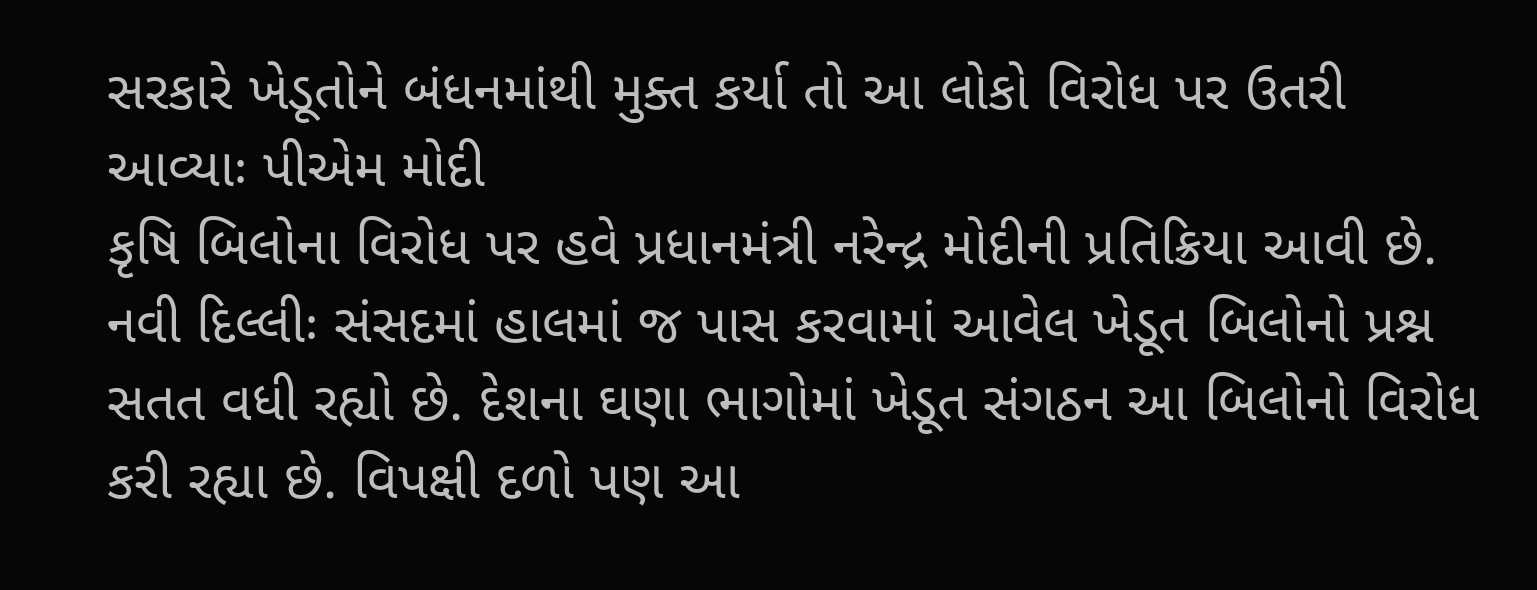સરકારે ખેડૂતોને બંધનમાંથી મુક્ત કર્યા તો આ લોકો વિરોધ પર ઉતરી આવ્યાઃ પીએમ મોદી
કૃષિ બિલોના વિરોધ પર હવે પ્રધાનમંત્રી નરેન્દ્ર મોદીની પ્રતિક્રિયા આવી છે.
નવી દિલ્લીઃ સંસદમાં હાલમાં જ પાસ કરવામાં આવેલ ખેડૂત બિલોનો પ્રશ્ન સતત વધી રહ્યો છે. દેશના ઘણા ભાગોમાં ખેડૂત સંગઠન આ બિલોનો વિરોધ કરી રહ્યા છે. વિપક્ષી દળો પણ આ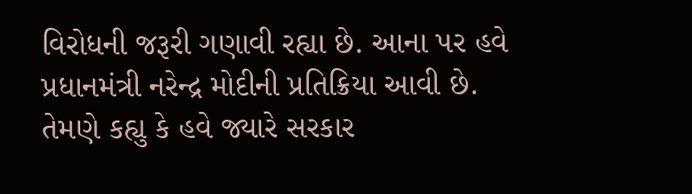વિરોધની જરૂરી ગણાવી રહ્યા છે. આના પર હવે પ્રધાનમંત્રી નરેન્દ્ર મોદીની પ્રતિક્રિયા આવી છે. તેમણે કહ્યુ કે હવે જ્યારે સરકાર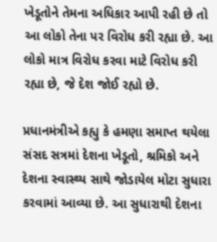ખેડૂતોને તેમના અધિકાર આપી રહી છે તો આ લોકો તેના પર વિરોધ કરી રહ્યા છે. આ લોકો માત્ર વિરોધ કરવા માટે વિરોધ કરી રહ્યા છે, જે દેશ જોઈ રહ્યો છે.

પ્રધાનમંત્રીએ કહ્યુ કે હમણા સમાપ્ત થયેલા સંસદ સત્રમાં દેશના ખેડૂતો, શ્રમિકો અને દેશના સ્વાસ્થ્ય સાથે જોડાયેલ મોટા સુધારા કરવામાં આવ્યા છે. આ સુધારાથી દેશના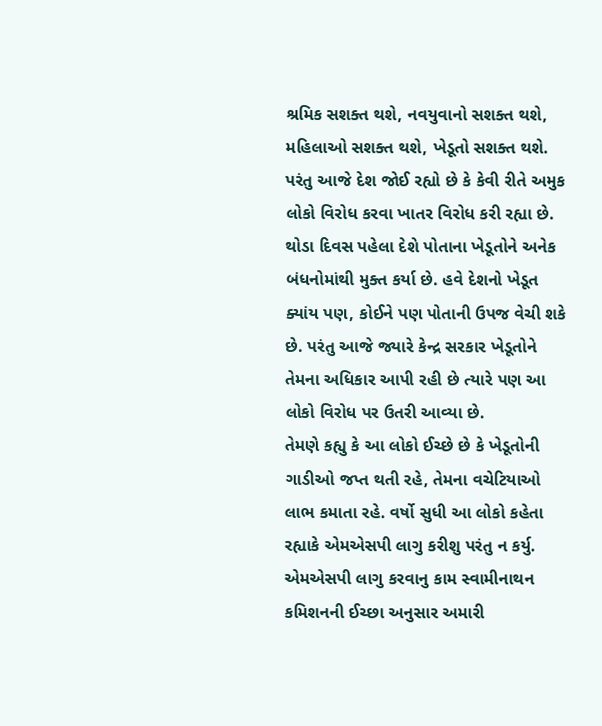શ્રમિક સશક્ત થશે, નવયુવાનો સશક્ત થશે, મહિલાઓ સશક્ત થશે, ખેડૂતો સશક્ત થશે. પરંતુ આજે દેશ જોઈ રહ્યો છે કે કેવી રીતે અમુક લોકો વિરોધ કરવા ખાતર વિરોધ કરી રહ્યા છે. થોડા દિવસ પહેલા દેશે પોતાના ખેડૂતોને અનેક બંધનોમાંથી મુક્ત કર્યા છે. હવે દેશનો ખેડૂત ક્યાંય પણ, કોઈને પણ પોતાની ઉપજ વેચી શકે છે. પરંતુ આજે જ્યારે કેન્દ્ર સરકાર ખેડૂતોને તેમના અધિકાર આપી રહી છે ત્યારે પણ આ લોકો વિરોધ પર ઉતરી આવ્યા છે.
તેમણે કહ્યુ કે આ લોકો ઈચ્છે છે કે ખેડૂતોની ગાડીઓ જપ્ત થતી રહે, તેમના વચેટિયાઓ લાભ કમાતા રહે. વર્ષો સુધી આ લોકો કહેતા રહ્યાકે એમએસપી લાગુ કરીશુ પરંતુ ન કર્યુ. એમએસપી લાગુ કરવાનુ કામ સ્વામીનાથન કમિશનની ઈચ્છા અનુસાર અમારી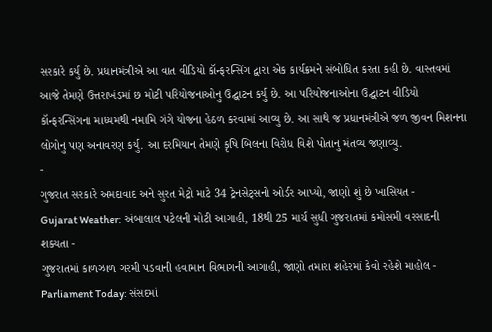સરકારે કર્યુ છે. પ્રધાનમંત્રીએ આ વાત વીડિયો કૉન્ફરન્સિંગ દ્વારા એક કાર્યક્રમને સંબોધિત કરતા કહી છે. વાસ્તવમાં આજે તેમણે ઉત્તરાખંડમાં છ મોટી પરિયોજનાઓનુ ઉદ્ઘાટન કર્યુ છે. આ પરિયોજનાઓના ઉદ્ઘાટન વીડિયો કૉન્ફરન્સિંગના માધ્યમથી નમામિ ગંગે યોજના હેઠળ કરવામાં આવ્યુ છે. આ સાથે જ પ્રધાનમંત્રીએ જળ જીવન મિશનના લોગોનુ પણ અનાવરણ કર્યુ. આ દરમિયાન તેમણે કૃષિ બિલના વિરોધ વિશે પોતાનુ મંતવ્ય જણાવ્યુ.
-
ગુજરાત સરકારે અમદાવાદ અને સુરત મેટ્રો માટે 34 ટ્રેનસેટ્સનો ઓર્ડર આપ્યો, જાણો શું છે ખાસિયત -
Gujarat Weather: અંબાલાલ પટેલની મોટી આગાહી, 18થી 25 માર્ચ સુધી ગુજરાતમાં કમોસમી વરસાદની શક્યતા -
ગુજરાતમાં કાળઝાળ ગરમી પડવાની હવામાન વિભાગની આગાહી, જાણો તમારા શહેરમાં કેવો રહેશે માહોલ -
Parliament Today: સંસદમાં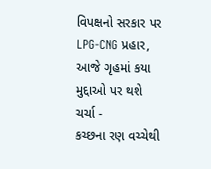વિપક્ષનો સરકાર પર LPG-CNG પ્રહાર, આજે ગૃહમાં કયા મુદ્દાઓ પર થશે ચર્ચા -
કચ્છના રણ વચ્ચેથી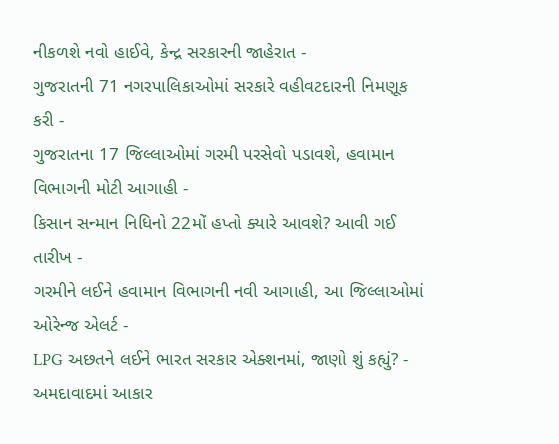નીકળશે નવો હાઈવે, કેન્દ્ર સરકારની જાહેરાત -
ગુજરાતની 71 નગરપાલિકાઓમાં સરકારે વહીવટદારની નિમણૂક કરી -
ગુજરાતના 17 જિલ્લાઓમાં ગરમી પરસેવો પડાવશે, હવામાન વિભાગની મોટી આગાહી -
કિસાન સન્માન નિધિનો 22મોં હપ્તો ક્યારે આવશે? આવી ગઈ તારીખ -
ગરમીને લઈને હવામાન વિભાગની નવી આગાહી, આ જિલ્લાઓમાં ઓરેન્જ એલર્ટ -
LPG અછતને લઈને ભારત સરકાર એક્શનમાં, જાણો શું કહ્યું? -
અમદાવાદમાં આકાર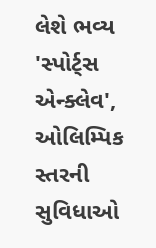લેશે ભવ્ય 'સ્પોર્ટ્સ એન્ક્લેવ', ઓલિમ્પિક સ્તરની સુવિધાઓ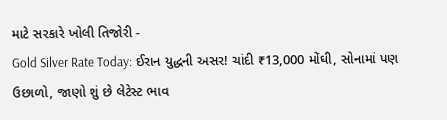માટે સરકારે ખોલી તિજોરી -
Gold Silver Rate Today: ઈરાન યુદ્ધની અસર! ચાંદી ₹13,000 મોંઘી, સોનામાં પણ ઉછાળો, જાણો શું છે લેટેસ્ટ ભાવ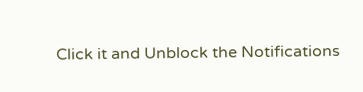Click it and Unblock the Notifications